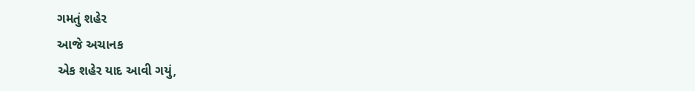ગમતું શહેર
આજે અચાનક
એક શહેર યાદ આવી ગયું,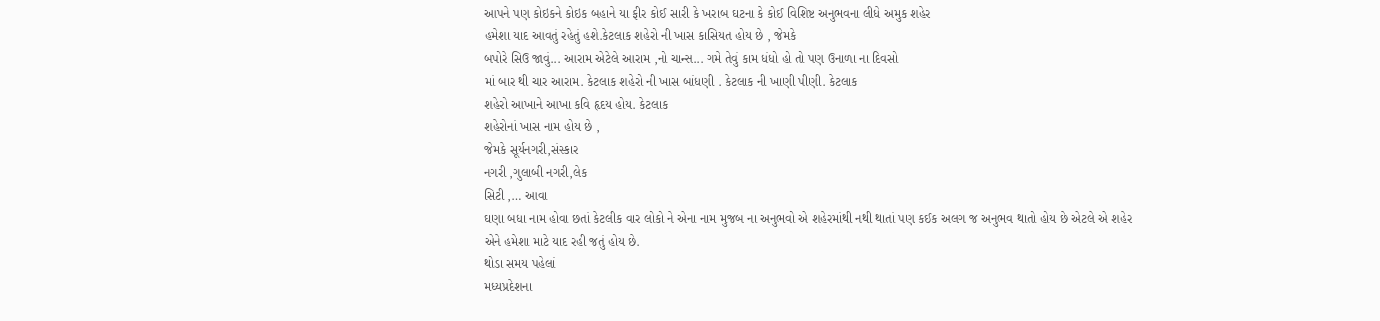આપને પણ કોઇકને કોઇક બહાને યા ફીર કોઈ સારી કે ખરાબ ઘટના કે કોઈ વિશિષ્ટ અનુભવના લીધે અમુક શહેર
હમેશા યાદ આવતું રહેતું હશે.કેટલાક શહેરો ની ખાસ કાસિયત હોય છે , જેમકે
બપોરે સિઉ જાવું... આરામ એટેલે આરામ ,નો ચાન્સ... ગમે તેવું કામ ધંધો હો તો પણ ઉનાળા ના દિવસો
માં બાર થી ચાર આરામ. કેટલાક શહેરો ની ખાસ બાંધણી . કેટલાક ની ખાણી પીણી. કેટલાક
શહેરો આખાને આખા કવિ હૃદય હોય. કેટલાક
શહેરોનાં ખાસ નામ હોય છે ,
જેમકે સૂર્યનગરી,સંસ્કાર
નગરી ,ગુલાબી નગરી,લેક
સિટી ,… આવા
ઘણા બધા નામ હોવા છતાં કેટલીક વાર લોકો ને એના નામ મુજબ ના અનુભવો એ શહેરમાંથી નથી થાતાં પણ કઈક અલગ જ અનુભવ થાતો હોય છે એટલે એ શહેર
એને હમેશા માટે યાદ રહી જતું હોય છે.
થોડા સમય પહેલાં
મધ્યપ્રદેશના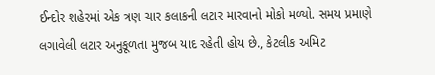ઈન્દોર શહેરમાં એક ત્રણ ચાર કલાકની લટાર મારવાનો મોકો મળ્યો. સમય પ્રમાણે લગાવેલી લટાર અનુકૂળતા મુજબ યાદ રહેતી હોય છે., કેટલીક અમિટ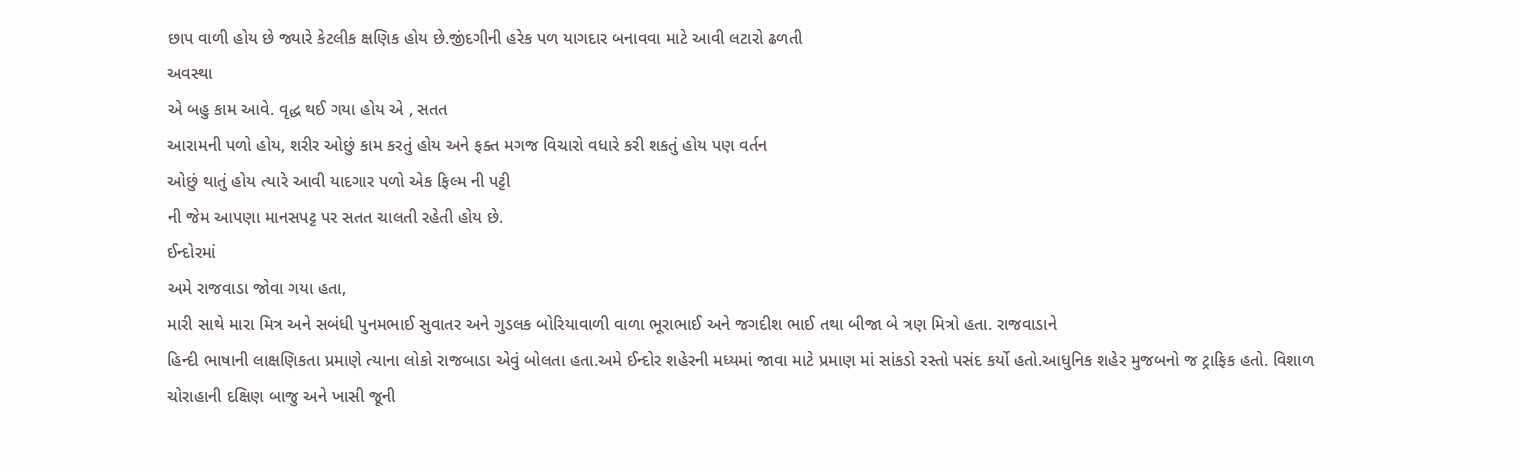છાપ વાળી હોય છે જ્યારે કેટલીક ક્ષણિક હોય છે.જીંદગીની હરેક પળ યાગદાર બનાવવા માટે આવી લટારો ઢળતી
અવસ્થા
એ બહુ કામ આવે. વૃદ્ધ થઈ ગયા હોય એ , સતત
આરામની પળો હોય, શરીર ઓછું કામ કરતું હોય અને ફક્ત મગજ વિચારો વધારે કરી શકતું હોય પણ વર્તન
ઓછું થાતું હોય ત્યારે આવી યાદગાર પળો એક ફિલ્મ ની પટ્ટી
ની જેમ આપણા માનસપટ્ટ પર સતત ચાલતી રહેતી હોય છે.
ઈન્દોરમાં
અમે રાજવાડા જોવા ગયા હતા,
મારી સાથે મારા મિત્ર અને સબંધી પુનમભાઈ સુવાતર અને ગુડલક બોરિયાવાળી વાળા ભૂરાભાઈ અને જગદીશ ભાઈ તથા બીજા બે ત્રણ મિત્રો હતા. રાજવાડાને
હિન્દી ભાષાની લાક્ષણિકતા પ્રમાણે ત્યાના લોકો રાજબાડા એવું બોલતા હતા.અમે ઈન્દોર શહેરની મધ્યમાં જાવા માટે પ્રમાણ માં સાંકડો રસ્તો પસંદ કર્યો હતો.આધુનિક શહેર મુજબનો જ ટ્રાફિક હતો. વિશાળ
ચોરાહાની દક્ષિણ બાજુ અને ખાસી જૂની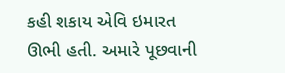કહી શકાય એવિ ઇમારત
ઊભી હતી. અમારે પૂછવાની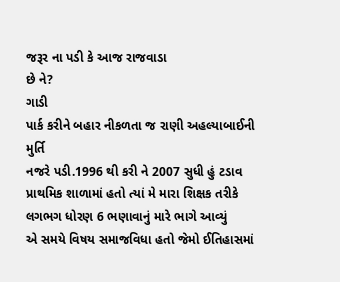જરૂર ના પડી કે આજ રાજવાડા
છે ને?
ગાડી
પાર્ક કરીને બહાર નીકળતા જ રાણી અહલ્યાબાઈની મુર્તિ
નજરે પડી.1996 થી કરી ને 2007 સુધી હું ટડાવ પ્રાથમિક શાળામાં હતો ત્યાં મે મારા શિક્ષક તરીકે લગભગ ધોરણ 6 ભણાવાનું મારે ભાગે આવ્યું
એ સમયે વિષય સમાજવિધા હતો જેમો ઈતિહાસમાં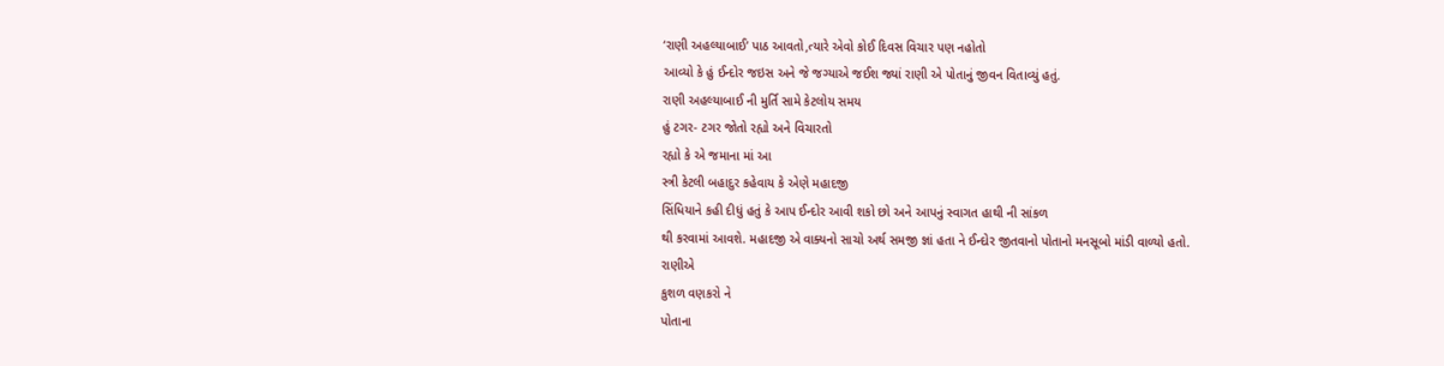‘રાણી અહલ્યાબાઈ’ પાઠ આવતો,ત્યારે એવો કોઈ દિવસ વિચાર પણ નહોતો
આવ્યો કે હું ઈન્દોર જઇસ અને જે જગ્યાએ જઈશ જ્યાં રાણી એ પોતાનું જીવન વિતાવ્યું હતું.
રાણી અહલ્યાબાઈ ની મુર્તિ સામે કેટલોય સમય
હું ટગર- ટગર જોતો રહ્યો અને વિચારતો
રહ્યો કે એ જમાના માં આ
સ્ત્રી કેટલી બહાદુર કહેવાય કે એણે મહાદજી
સિંધિયાને કહી દીધું હતું કે આપ ઈન્દોર આવી શકો છો અને આપનું સ્વાગત હાથી ની સાંકળ
થી કરવામાં આવશે. મહાદજી એ વાક્યનો સાચો અર્થ સમજી જ્ઞાં હતા ને ઈન્દોર જીતવાનો પોતાનો મનસૂબો માંડી વાળ્યો હતો.
રાણીએ
કુશળ વણકરો ને
પોતાના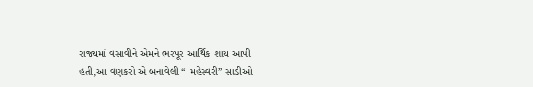રાજ્યમાં વસાવીને એમને ભરપૂર આર્થિક શાય આપી
હતી,આ વણકરો એ બનાવેલી “ મહેસ્વરી” સાડીઓ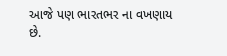આજે પણ ભારતભર ના વખણાય
છે.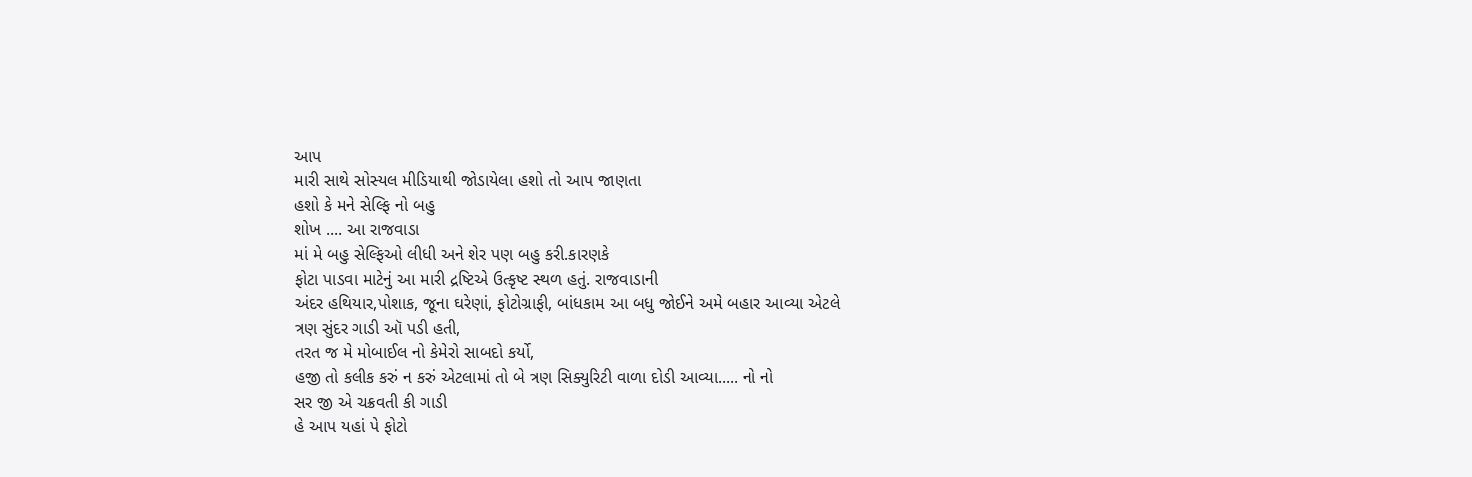આપ
મારી સાથે સોસ્યલ મીડિયાથી જોડાયેલા હશો તો આપ જાણતા
હશો કે મને સેલ્ફિ નો બહુ
શોખ .... આ રાજવાડા
માં મે બહુ સેલ્ફિઓ લીધી અને શેર પણ બહુ કરી.કારણકે
ફોટા પાડવા માટેનું આ મારી દ્રષ્ટિએ ઉત્કૃષ્ટ સ્થળ હતું. રાજવાડાની
અંદર હથિયાર,પોશાક, જૂના ઘરેણાં, ફોટોગ્રાફી, બાંધકામ આ બધુ જોઈને અમે બહાર આવ્યા એટલે
ત્રણ સુંદર ગાડી ઑ પડી હતી,
તરત જ મે મોબાઈલ નો કેમેરો સાબદો કર્યો,
હજી તો કલીક કરું ન કરું એટલામાં તો બે ત્રણ સિક્યુરિટી વાળા દોડી આવ્યા..... નો નો
સર જી એ ચક્રવતી કી ગાડી
હે આપ યહાં પે ફોટો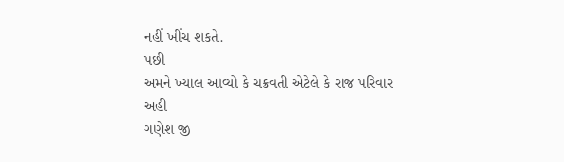નહીં ખીંચ શકતે.
પછી
અમને ખ્યાલ આવ્યો કે ચક્રવતી એટેલે કે રાજ પરિવાર અહી
ગણેશ જી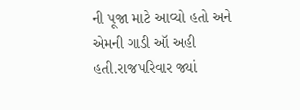ની પૂજા માટે આવ્યો હતો અને એમની ગાડી ઑ અહી હતી.રાજપરિવાર જ્યાં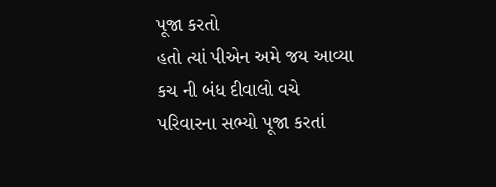પૂજા કરતો
હતો ત્યાં પીએન અમે જય આવ્યા કચ ની બંધ દીવાલો વચે પરિવારના સભ્યો પૂજા કરતાં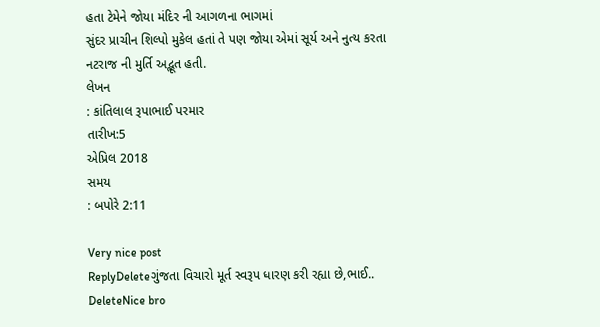હતા ટેમેને જોયા મંદિર ની આગળના ભાગમાં
સુંદર પ્રાચીન શિલ્પો મુકેલ હતાં તે પણ જોયા એમાં સૂર્ય અને નુત્ય કરતા નટરાજ ની મુર્તિ અદ્ભૂત હતી.
લેખન
: કાંતિલાલ રૂપાભાઈ પરમાર
તારીખ:5
એપ્રિલ 2018
સમય
: બપોરે 2:11

Very nice post
ReplyDeleteગુંજતા વિચારો મૂર્ત સ્વરૂપ ધારણ કરી રહ્યા છે,ભાઈ..
DeleteNice bro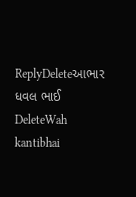ReplyDeleteઆભાર ધવલ ભાઈ
DeleteWah kantibhai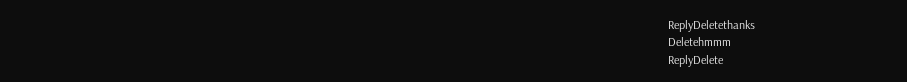ReplyDeletethanks
Deletehmmm
ReplyDelete